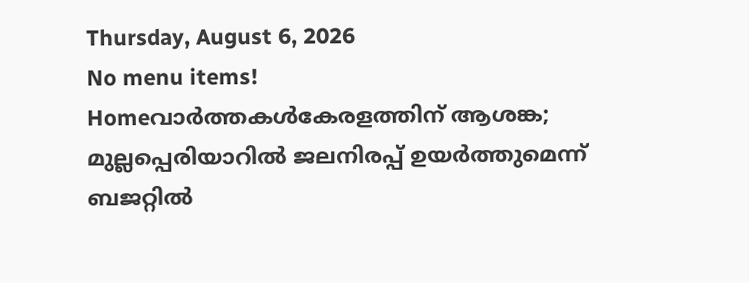Thursday, August 6, 2026
No menu items!
Homeവാർത്തകൾകേരളത്തിന് ആശങ്ക; മുല്ലപ്പെരിയാറിൽ ജലനിരപ്പ് ഉയർത്തുമെന്ന് ബജറ്റിൽ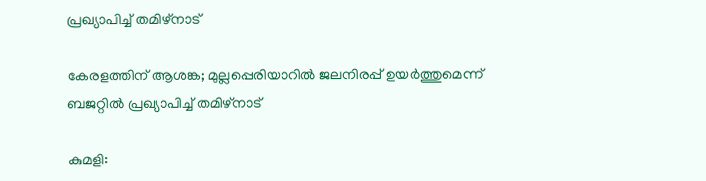പ്രഖ്യാപിച്ച് തമിഴ്നാട്

കേരളത്തിന് ആശങ്ക; മുല്ലപ്പെരിയാറിൽ ജലനിരപ്പ് ഉയർത്തുമെന്ന് ബജറ്റിൽ പ്രഖ്യാപിച്ച് തമിഴ്നാട്

കുമളി: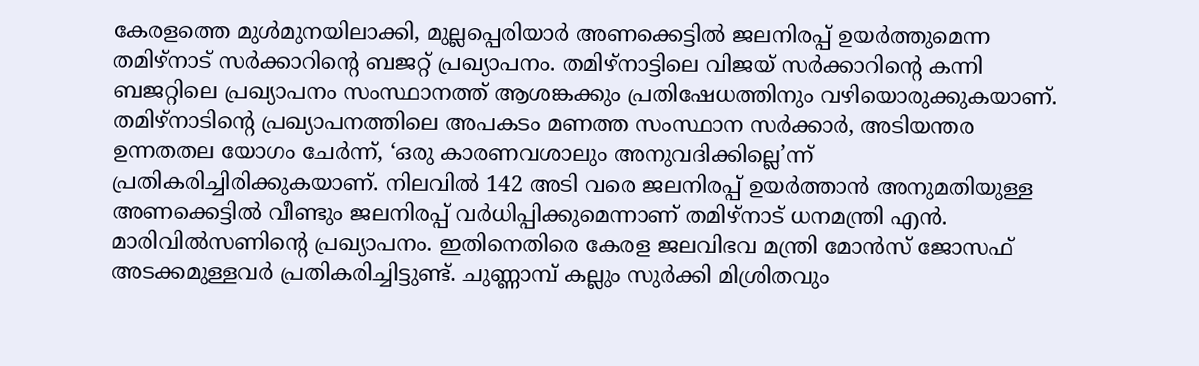കേരളത്തെ മുൾമുനയിലാക്കി, മുല്ലപ്പെരിയാർ അണക്കെട്ടിൽ ജലനിരപ്പ് ഉയർത്തുമെന്ന തമിഴ്നാട് സർക്കാറിന്‍റെ ബജറ്റ് പ്രഖ്യാപനം. തമിഴ്നാട്ടിലെ വിജയ് സർക്കാറിന്‍റെ കന്നി ബജറ്റിലെ പ്രഖ്യാപനം സംസ്ഥാനത്ത് ആശങ്കക്കും പ്രതിഷേധത്തിനും വഴിയൊരുക്കുകയാണ്. തമിഴ്നാടിന്റെ പ്രഖ്യാപനത്തിലെ അപകടം മണത്ത സംസ്ഥാന സർക്കാർ, അടിയന്തര ഉന്നതതല യോഗം ചേർന്ന്, ‘ഒരു കാരണവശാലും അനുവദിക്കില്ലെ’ന്ന് പ്രതികരിച്ചിരിക്കുകയാണ്. നിലവിൽ 142 അടി വരെ ജലനിരപ്പ് ഉയർത്താൻ അനുമതിയുള്ള അണക്കെട്ടിൽ വീണ്ടും ജലനിരപ്പ് വർധിപ്പിക്കുമെന്നാണ് തമിഴ്നാട് ധനമന്ത്രി എൻ. മാരിവിൽസണിന്‍റെ പ്രഖ്യാപനം. ഇതിനെതിരെ കേരള ജലവിഭവ മന്ത്രി മോൻസ് ജോസഫ് അടക്കമുള്ളവർ പ്രതികരിച്ചിട്ടുണ്ട്. ചുണ്ണാമ്പ് കല്ലും സുർക്കി മിശ്രിതവും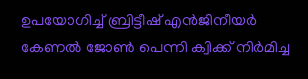ഉപയോഗിച്ച് ബ്രിട്ടീഷ് എൻജിനീയർ കേണൽ ജോൺ പെന്നി ക്വിക്ക് നിർമിച്ച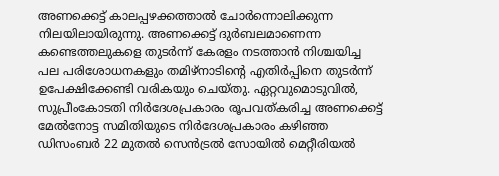അണക്കെട്ട് കാലപ്പഴക്കത്താൽ ചോർന്നൊലിക്കുന്ന നിലയിലായിരുന്നു. അണക്കെട്ട് ദുർബലമാണെന്ന കണ്ടെത്തലുകളെ തുടർന്ന് കേരളം നടത്താൻ നിശ്ചയിച്ച പല പരിശോധനകളും തമിഴ്നാടിന്‍റെ എതിർപ്പിനെ തുടർന്ന് ഉപേക്ഷിക്കേണ്ടി വരികയും ചെയ്തു. ഏറ്റവുമൊടുവിൽ, സുപ്രീംകോടതി നിർദേശപ്രകാരം രൂപവത്കരിച്ച അണക്കെട്ട് മേൽനോട്ട സമിതിയുടെ നിർദേശപ്രകാരം കഴിഞ്ഞ ഡിസംബർ 22 മുതൽ സെൻട്രൽ സോയിൽ മെറ്റീരിയൽ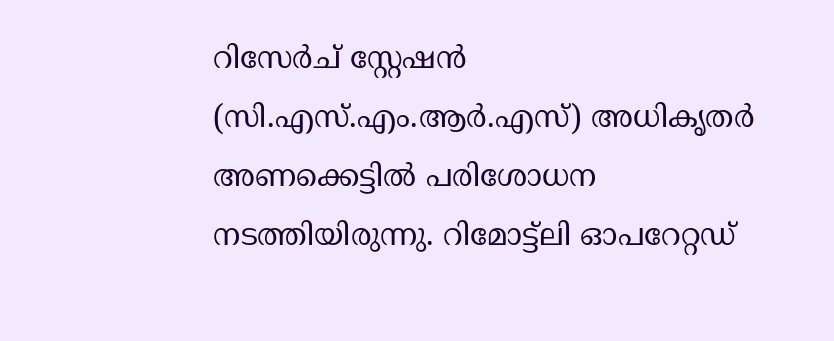റിസേർച് സ്റ്റേഷൻ (സി.എസ്.എം.ആർ.എസ്) അധികൃതർ അണക്കെട്ടിൽ പരിശോധന നടത്തിയിരുന്നു. റിമോട്ട്ലി ഓപറേറ്റഡ്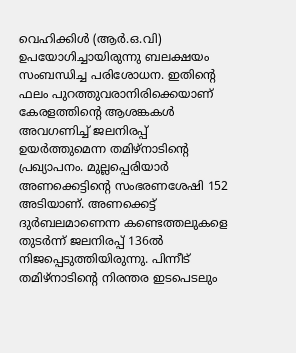വെഹിക്കിൾ (ആർ.ഒ.വി) ഉപയോഗിച്ചായിരുന്നു ബലക്ഷയം സംബന്ധിച്ച പരിശോധന. ഇതിന്‍റെ ഫലം പുറത്തുവരാനിരിക്കെയാണ് കേരളത്തിന്‍റെ ആശങ്കകൾ അവഗണിച്ച് ജലനിരപ്പ് ഉയർത്തുമെന്ന തമിഴ്നാടിന്‍റെ പ്രഖ്യാപനം. മുല്ലപ്പെരിയാർ അണക്കെട്ടിന്‍റെ സംഭരണശേഷി 152 അടിയാണ്. അണക്കെട്ട് ദുർബലമാണെന്ന കണ്ടെത്തലുകളെ തുടർന്ന് ജലനിരപ്പ് 136ൽ നിജപ്പെടുത്തിയിരുന്നു. പിന്നീട് തമിഴ്നാടിന്‍റെ നിരന്തര ഇടപെടലും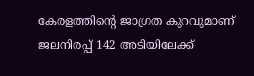കേരളത്തിന്‍റെ ജാഗ്രത കുറവുമാണ് ജലനിരപ്പ് 142 അടിയിലേക്ക്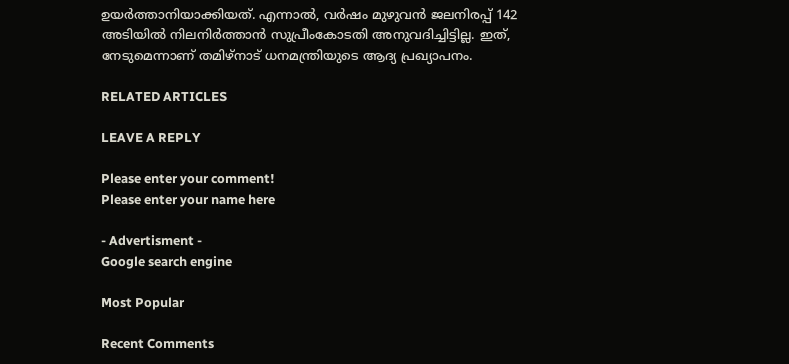ഉയർത്താനിയാക്കിയത്. എന്നാൽ, വർഷം മുഴുവൻ ജലനിരപ്പ് 142 അടിയിൽ നിലനിർത്താൻ സുപ്രീംകോടതി അനുവദിച്ചിട്ടില്ല. ഇത്, നേടുമെന്നാണ് തമിഴ്നാട് ധനമന്ത്രിയുടെ ആദ്യ പ്രഖ്യാപനം.

RELATED ARTICLES

LEAVE A REPLY

Please enter your comment!
Please enter your name here

- Advertisment -
Google search engine

Most Popular

Recent Comments